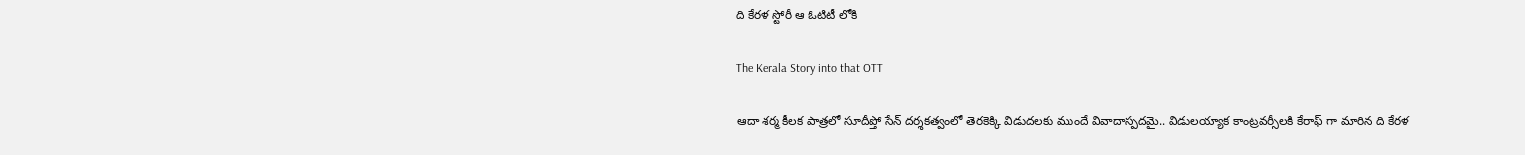ది కేరళ స్టోరీ ఆ ఓటిటీ లోకి

The Kerala Story into that OTT

ఆదా శర్మ కీలక పాత్రలో సూదీప్తో సేన్ దర్శకత్వంలో తెరకెక్కి విడుదలకు ముందే వివాదాస్పదమై.. విడులయ్యాక కాంట్రవర్సీలకి కేరాఫ్ గా మారిన ది కేరళ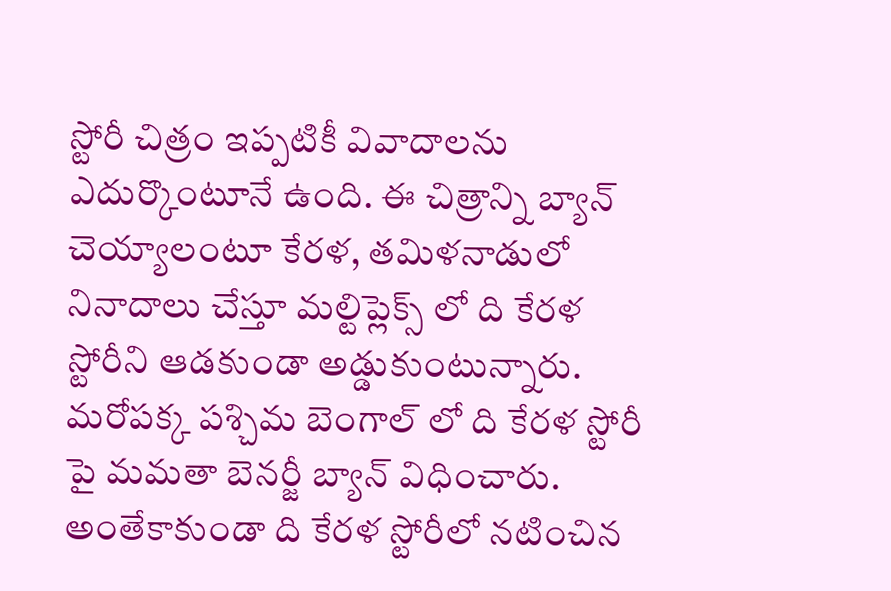స్టోరీ చిత్రం ఇప్పటికీ వివాదాలను ఎదుర్కొంటూనే ఉంది. ఈ చిత్రాన్ని బ్యాన్ చెయ్యాలంటూ కేరళ, తమిళనాడులో నినాదాలు చేస్తూ మల్టిప్లెక్స్ లో ది కేరళ స్టోరీని ఆడకుండా అడ్డుకుంటున్నారు. మరోపక్క పశ్చిమ బెంగాల్ లో ది కేరళ స్టోరీ పై మమతా బెనర్జీ బ్యాన్ విధించారు. అంతేకాకుండా ది కేరళ స్టోరీలో నటించిన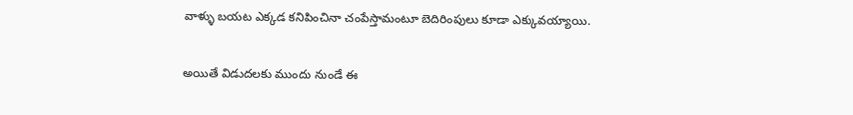వాళ్ళు బయట ఎక్కడ కనిపించినా చంపేస్తామంటూ బెదిరింపులు కూడా ఎక్కువయ్యాయి.

అయితే విడుదలకు ముందు నుండే ఈ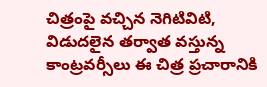చిత్రంపై వచ్చిన నెగిటివిటి, విడుదలైన తర్వాత వస్తున్న కాంట్రవర్సీలు ఈ చిత్ర ప్రచారానికి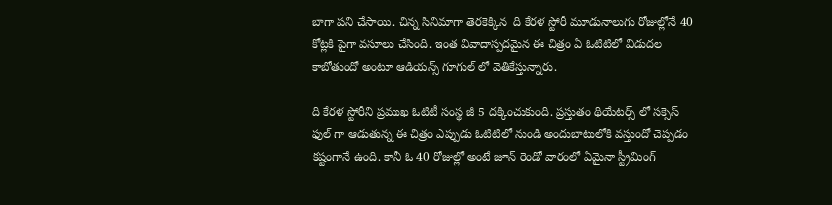బాగా పని చేసాయి. చిన్న సినిమాగా తెరకెక్కిన  ది కేరళ స్టోరీ మూడునాలుగు రోజుల్లోనే 40 కోట్లకి పైగా వసూలు చేసింది. ఇంత వివాదాస్పదమైన ఈ చిత్రం ఏ ఓటిటిలో విడుదల కాబోతుందో అంటూ ఆడియన్స్ గూగుల్ లో వెతికేస్తున్నారు.

ది కేరళ స్టోరీని ప్రముఖ ఓటిటీ సంస్థ జీ 5 దక్కించుకుంది. ప్రస్తుతం థియేటర్స్ లో సక్సెస్ ఫుల్ గా ఆడుతున్న ఈ చిత్రం ఎప్పుడు ఓటిటిలో నుండి అందుబాటులోకి వస్తుందో చెప్పడం కష్టంగానే ఉంది. కానీ ఓ 40 రోజుల్లో అంటే జూన్ రెండో వారంలో ఏమైనా స్ట్రీమింగ్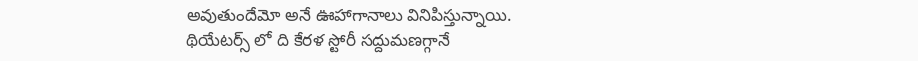అవుతుందేమో అనే ఊహాగానాలు వినిపిస్తున్నాయి. థియేటర్స్ లో ది కేరళ స్టోరీ సద్దుమణగ్గానే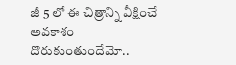జీ 5 లో ఈ చిత్రాన్ని వీక్షించే అవకాశం దొరుకుంతుందేమో..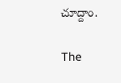చూద్దాం.

The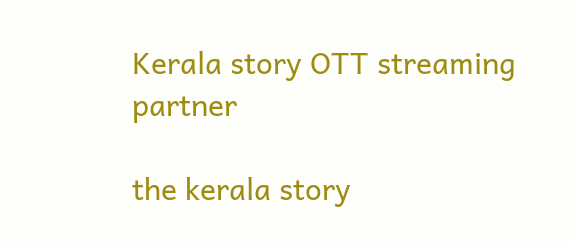Kerala story OTT streaming partner

the kerala story